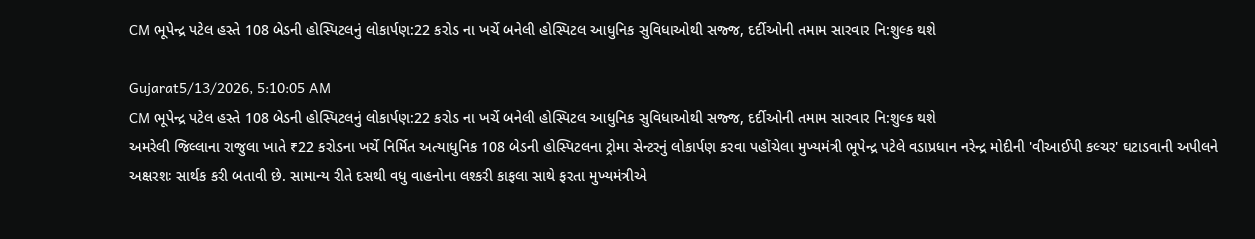CM ભૂપેન્દ્ર પટેલ હસ્તે 108 બેડની હોસ્પિટલનું લોકાર્પણ:22 કરોડ ના ખર્ચે બનેલી હોસ્પિટલ આધુનિક સુવિધાઓથી સજ્જ, દર્દીઓની તમામ સારવાર નિ:શુલ્ક થશે

Gujarat5/13/2026, 5:10:05 AM
CM ભૂપેન્દ્ર પટેલ હસ્તે 108 બેડની હોસ્પિટલનું લોકાર્પણ:22 કરોડ ના ખર્ચે બનેલી હોસ્પિટલ આધુનિક સુવિધાઓથી સજ્જ, દર્દીઓની તમામ સારવાર નિ:શુલ્ક થશે
અમરેલી જિલ્લાના રાજુલા ખાતે ₹22 કરોડના ખર્ચે નિર્મિત અત્યાધુનિક 108 બેડની હોસ્પિટલના ટ્રોમા સેન્ટરનું લોકાર્પણ કરવા પહોંચેલા મુખ્યમંત્રી ભૂપેન્દ્ર પટેલે વડાપ્રધાન નરેન્દ્ર મોદીની 'વીઆઈપી કલ્ચર' ઘટાડવાની અપીલને અક્ષરશઃ સાર્થક કરી બતાવી છે. સામાન્ય રીતે દસથી વધુ વાહનોના લશ્કરી કાફલા સાથે ફરતા મુખ્યમંત્રીએ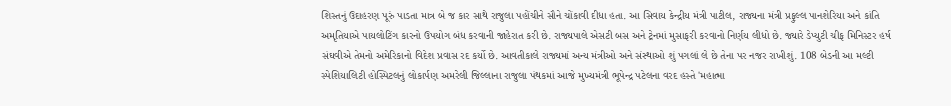શિસ્તનું ઉદાહરણ પૂરું પાડતા માત્ર બે જ કાર સાથે રાજુલા પહોંચીને સૌને ચોંકાવી દીધા હતા. આ સિવાય કેન્દ્રીય મંત્રી પાટીલ, રાજ્યના મંત્રી પ્રફુલ્લ પાનશેરિયા અને કાંતિ અમૃતિયાએ પાયલોટિંગ કારનો ઉપયોગ બંધ કરવાની જાહેરાત કરી છે. રાજ્યપાલે એસટી બસ અને ટ્રેનમાં મુસાફરી કરવાનો નિર્ણય લીધો છે. જ્યારે ડેપ્યુટી ચીફ મિનિસ્ટર હર્ષ સંઘવીએ તેમનો અમેરિકાનો વિદેશ પ્રવાસ રદ કર્યો છે. આવતીકાલે રાજ્યમાં અન્ય મંત્રીઓ અને સંસ્થાઓ શું પગલાં લે છે તેના પર નજર રાખીશું. 108 બેડની આ મલ્ટી સ્પેશિયાલિટી હોસ્પિટલનું લોકાર્પણ અમરેલી જિલ્લાના રાજુલા પંથકમાં આજે મુખ્યમંત્રી ભૂપેન્દ્ર પટેલના વરદ હસ્તે 'મહાત્મા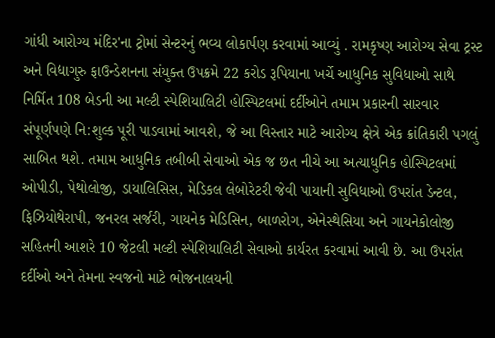ગાંધી આરોગ્ય મંદિર'ના ટ્રોમાં સેન્ટરનું ભવ્ય લોકાર્પણ કરવામાં આવ્યું . રામકૃષ્ણ આરોગ્ય સેવા ટ્રસ્ટ અને વિદ્યાગુરુ ફાઉન્ડેશનના સંયુક્ત ઉપક્રમે 22 કરોડ રૂપિયાના ખર્ચે આધુનિક સુવિધાઓ સાથે નિર્મિત 108 બેડની આ મલ્ટી સ્પેશિયાલિટી હોસ્પિટલમાં દર્દીઓને તમામ પ્રકારની સારવાર સંપૂર્ણપણે નિ:શુલ્ક પૂરી પાડવામાં આવશે, જે આ વિસ્તાર માટે આરોગ્ય ક્ષેત્રે એક ક્રાંતિકારી પગલું સાબિત થશે. તમામ આધુનિક તબીબી સેવાઓ એક જ છત નીચે આ અત્યાધુનિક હોસ્પિટલમાં ઓપીડી, પેથોલોજી, ડાયાલિસિસ, મેડિકલ લેબોરેટરી જેવી પાયાની સુવિધાઓ ઉપરાંત ડેન્ટલ, ફિઝિયોથેરાપી, જનરલ સર્જરી, ગાયનેક મેડિસિન, બાળરોગ, એનેસ્થેસિયા અને ગાયનેકોલોજી સહિતની આશરે 10 જેટલી મલ્ટી સ્પેશિયાલિટી સેવાઓ કાર્યરત કરવામાં આવી છે. આ ઉપરાંત દર્દીઓ અને તેમના સ્વજનો માટે ભોજનાલયની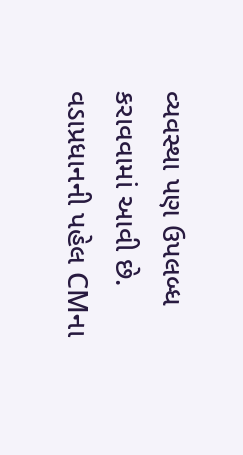વ્યવસ્થા પણ ઉપલબ્ધ કરાવવામાં આવી છે. વડાપ્રધાનની પહેલ CMના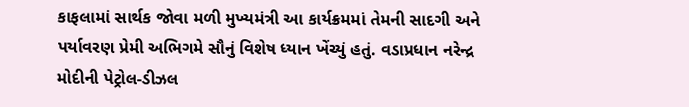કાફલામાં સાર્થક જોવા મળી મુખ્યમંત્રી આ કાર્યક્રમમાં તેમની સાદગી અને પર્યાવરણ પ્રેમી અભિગમે સૌનું વિશેષ ધ્યાન ખેંચ્યું હતું. વડાપ્રધાન નરેન્દ્ર મોદીની પેટ્રોલ-ડીઝલ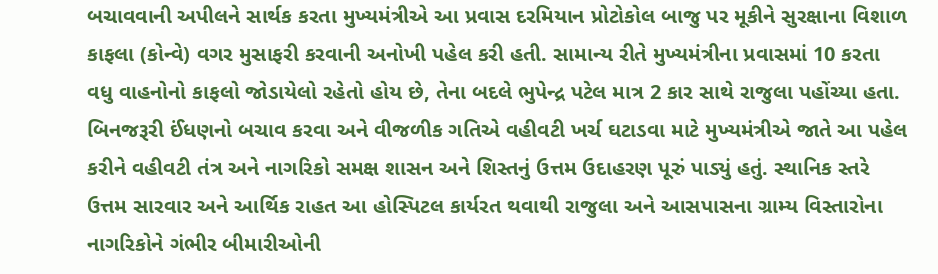બચાવવાની અપીલને સાર્થક કરતા મુખ્યમંત્રીએ આ પ્રવાસ દરમિયાન પ્રોટોકોલ બાજુ પર મૂકીને સુરક્ષાના વિશાળ કાફલા (કોન્વે) વગર મુસાફરી કરવાની અનોખી પહેલ કરી હતી. સામાન્ય રીતે મુખ્યમંત્રીના પ્રવાસમાં 10 કરતા વધુ વાહનોનો કાફલો જોડાયેલો રહેતો હોય છે, તેના બદલે ભુપેન્દ્ર પટેલ માત્ર 2 કાર સાથે રાજુલા પહોંચ્યા હતા. બિનજરૂરી ઈંધણનો બચાવ કરવા અને વીજળીક ગતિએ વહીવટી ખર્ચ ઘટાડવા માટે મુખ્યમંત્રીએ જાતે આ પહેલ કરીને વહીવટી તંત્ર અને નાગરિકો સમક્ષ શાસન અને શિસ્તનું ઉત્તમ ઉદાહરણ પૂરું પાડ્યું હતું. સ્થાનિક સ્તરે ઉત્તમ સારવાર અને આર્થિક રાહત આ હોસ્પિટલ કાર્યરત થવાથી રાજુલા અને આસપાસના ગ્રામ્ય વિસ્તારોના નાગરિકોને ગંભીર બીમારીઓની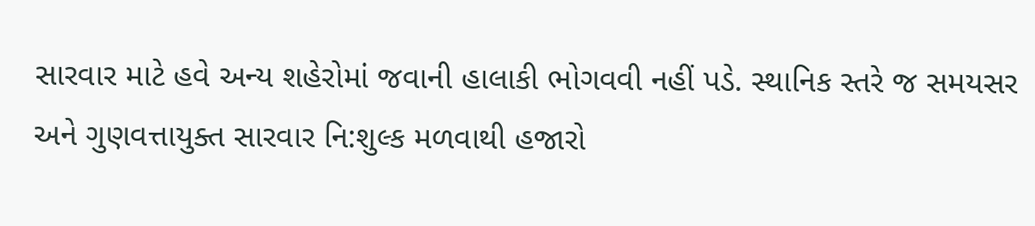સારવાર માટે હવે અન્ય શહેરોમાં જવાની હાલાકી ભોગવવી નહીં પડે. સ્થાનિક સ્તરે જ સમયસર અને ગુણવત્તાયુક્ત સારવાર નિ:શુલ્ક મળવાથી હજારો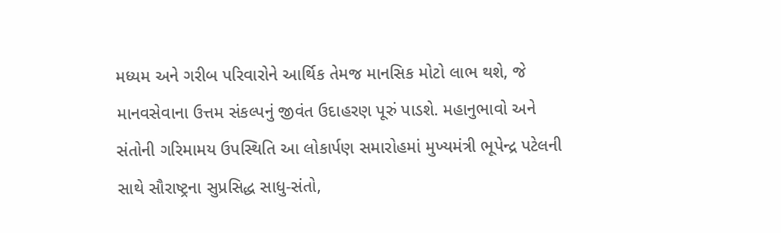મધ્યમ અને ગરીબ પરિવારોને આર્થિક તેમજ માનસિક મોટો લાભ થશે, જે માનવસેવાના ઉત્તમ સંકલ્પનું જીવંત ઉદાહરણ પૂરું પાડશે. મહાનુભાવો અને સંતોની ગરિમામય ઉપસ્થિતિ આ લોકાર્પણ સમારોહમાં મુખ્યમંત્રી ભૂપેન્દ્ર પટેલની સાથે સૌરાષ્ટ્રના સુપ્રસિદ્ધ સાધુ-સંતો,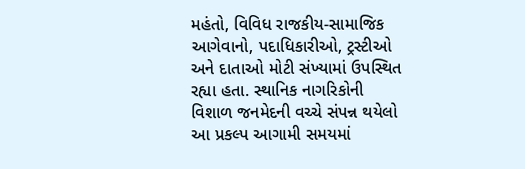મહંતો, વિવિધ રાજકીય-સામાજિક આગેવાનો, પદાધિકારીઓ, ટ્રસ્ટીઓ અને દાતાઓ મોટી સંખ્યામાં ઉપસ્થિત રહ્યા હતા. સ્થાનિક નાગરિકોની વિશાળ જનમેદની વચ્ચે સંપન્ન થયેલો આ પ્રકલ્પ આગામી સમયમાં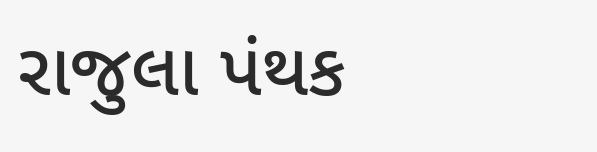રાજુલા પંથક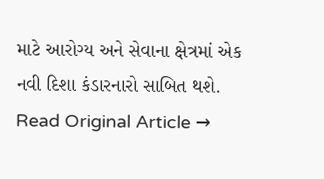માટે આરોગ્ય અને સેવાના ક્ષેત્રમાં એક નવી દિશા કંડારનારો સાબિત થશે.
Read Original Article →